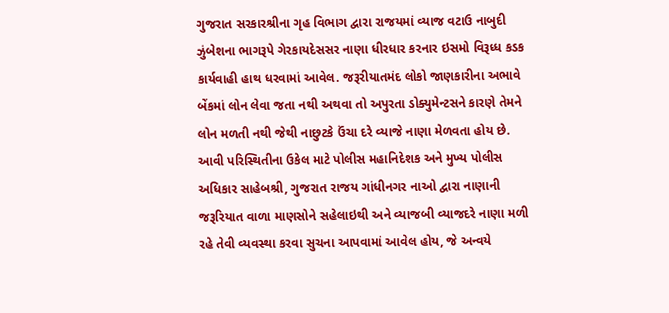ગુજરાત સરકારશ્રીના ગૃહ વિભાગ દ્વારા રાજયમાં વ્યાજ વટાઉ નાબુદી ઝુંબેશના ભાગરૂપે ગેરકાયદેસસર નાણા ધીરધાર કરનાર ઇસમો વિરૂધ્ધ કડક કાર્યવાહી હાથ ધરવામાં આવેલ. જરૂરીયાતમંદ લોકો જાણકારીના અભાવે બેંકમાં લોન લેવા જતા નથી અથવા તો અપુરતા ડોક્યુમેન્ટસને કારણે તેમને લોન મળતી નથી જેથી નાછુટકે ઉંચા દરે વ્યાજે નાણા મેળવતા હોય છે.
આવી પરિસ્થિતીના ઉકેલ માટે પોલીસ મહાનિદેશક અને મુખ્ય પોલીસ અધિકાર સાહેબશ્રી, ગુજરાત રાજય ગાંધીનગર નાઓ દ્વારા નાણાની જરૂરિયાત વાળા માણસોને સહેલાઇથી અને વ્યાજબી વ્યાજદરે નાણા મળી રહે તેવી વ્યવસ્થા કરવા સુચના આપવામાં આવેલ હોય, જે અન્વયે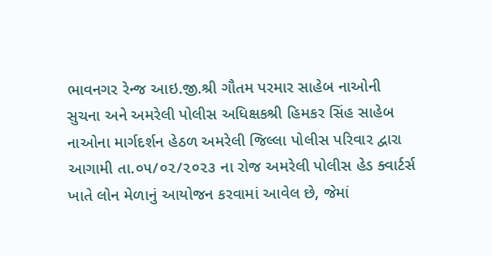ભાવનગર રેન્જ આઇ.જી.શ્રી ગૌતમ પરમાર સાહેબ નાઓની સુચના અને અમરેલી પોલીસ અધિક્ષકશ્રી હિમકર સિંહ સાહેબ નાઓના માર્ગદર્શન હેઠળ અમરેલી જિલ્લા પોલીસ પરિવાર દ્વારા આગામી તા.૦૫/૦૨/૨૦૨૩ ના રોજ અમરેલી પોલીસ હેડ ક્વાર્ટર્સ ખાતે લોન મેળાનું આયોજન કરવામાં આવેલ છે, જેમાં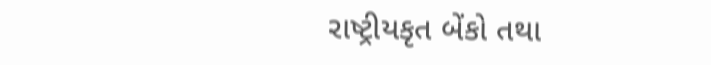રાષ્ટ્રીયકૃત બેંકો તથા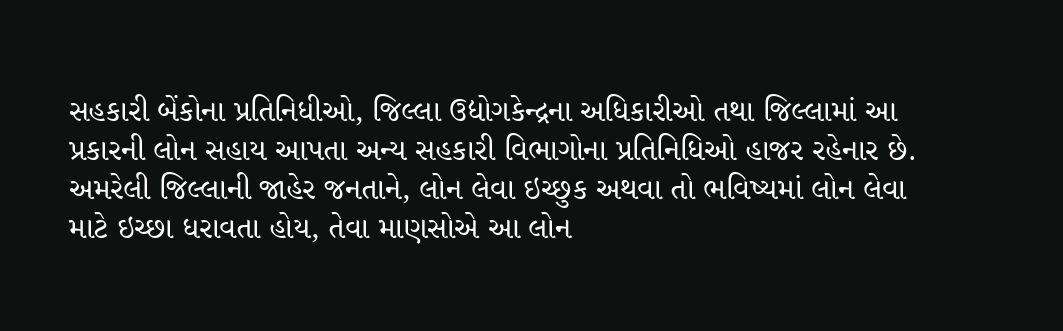સહકારી બેંકોના પ્રતિનિધીઓ, જિલ્લા ઉદ્યોગકેન્દ્રના અધિકારીઓ તથા જિલ્લામાં આ પ્રકારની લોન સહાય આપતા અન્ય સહકારી વિભાગોના પ્રતિનિધિઓ હાજર રહેનાર છે.
અમરેલી જિલ્લાની જાહેર જનતાને, લોન લેવા ઇચ્છુક અથવા તો ભવિષ્યમાં લોન લેવા માટે ઇચ્છા ધરાવતા હોય, તેવા માણસોએ આ લોન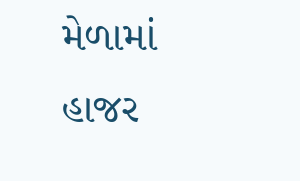મેળામાં હાજર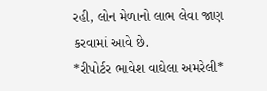રહી, લોન મેળાનો લાભ લેવા જાણ કરવામાં આવે છે.
*રીપોર્ટર ભાવેશ વાઘેલા અમરેલી*